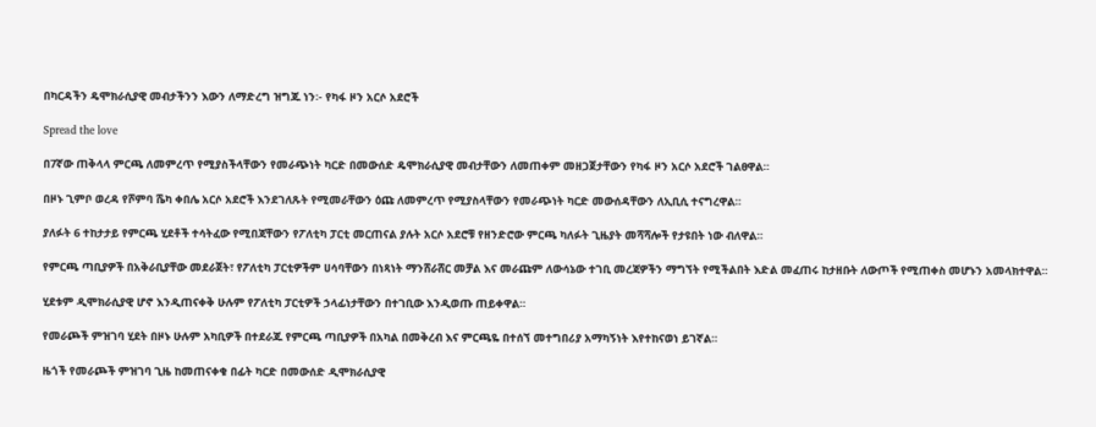በካርዳችን ዴሞክራሲያዊ መብታችንን እውን ለማድረግ ዝግጁ ነን፡- የካፋ ዞን አርሶ አደሮች

Spread the love

በ7ኛው ጠቅላላ ምርጫ ለመምረጥ የሚያስችላቸውን የመራጭነት ካርድ በመውሰድ ዴሞክራሲያዊ መብታቸውን ለመጠቀም መዘጋጀታቸውን የካፋ ዞን አርሶ አደሮች ገልፀዋል።

በዞኑ ጊምቦ ወረዳ የሾምባ ሼካ ቀበሌ አርሶ አደሮች እንደገለጹት የሚመራቸውን ዕጩ ለመምረጥ የሚያስላቸውን የመራጭነት ካርድ መውሰዳቸውን ለኢቢሲ ተናግረዋል።

ያለፉት 6 ተከታታይ የምርጫ ሂደቶች ተሳትፈው የሚበጃቸውን የፖለቲካ ፓርቲ መርጠናል ያሉት አርሶ አደሮቹ የዘንድሮው ምርጫ ካለፉት ጊዜያት መሻሻሎች የታዩበት ነው ብለዋል።

የምርጫ ጣቢያዎች በአቅራቢያቸው መደራጀት፣ የፖለቲካ ፓርቲዎችም ሀሳባቸውን በነጻነት ማንሸራሸር መቻል እና መራጩም ለውሳኔው ተገቢ መረጃዎችን ማግኘት የሚችልበት እድል መፈጠሩ ከታዘቡት ለውጦች የሚጠቀስ መሆኑን አመላክተዋል።

ሂደቱም ዲሞክራሲያዊ ሆኖ እንዲጠናቀቅ ሁሉም የፖለቲካ ፓርቲዎች ኃላፊነታቸውን በተገቢው እንዲወጡ ጠይቀዋል።

የመራጮች ምዝገባ ሂደት በዞኑ ሁሉም አካቢዎች በተደራጁ የምርጫ ጣቢያዎች በአካል በመቅረብ እና ምርጫዬ በተሰኘ መተግበሪያ አማካኝነት እየተከናወነ ይገኛል።

ዜጎች የመራጮች ምዝገባ ጊዜ ከመጠናቀቁ በፊት ካርድ በመውሰድ ዲሞክራሲያዊ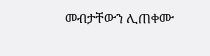መብታቸውን ሊጠቀሙ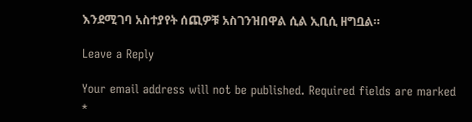እንደሚገባ አስተያየት ሰጪዎቹ አስገንዝበዋል ሲል ኢቢሲ ዘግቧል።

Leave a Reply

Your email address will not be published. Required fields are marked *